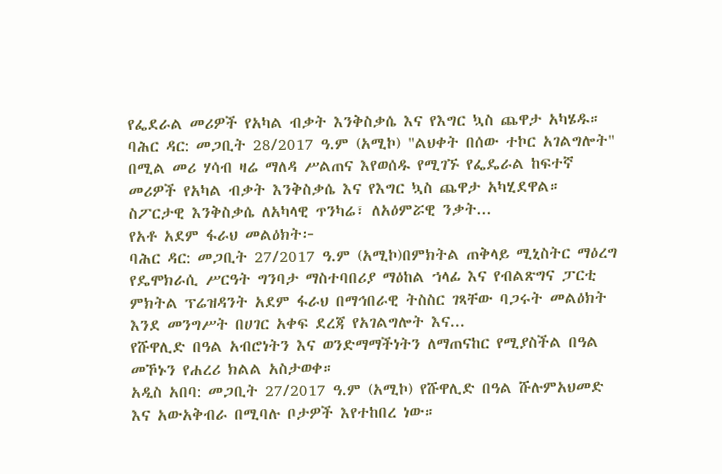የፌደራል መሪዎች የአካል ብቃት እንቅስቃሴ እና የእግር ኳስ ጨዋታ አካሄዱ።
ባሕር ዳር: መጋቢት 28/2017 ዓ.ም (አሚኮ) "ልህቀት በሰው ተኮር አገልግሎት" በሚል መሪ ሃሳብ ዛሬ ማለዳ ሥልጠና እየወሰዱ የሚገኙ የፌዴራል ከፍተኛ መሪዎች የአካል ብቃት እንቅስቃሴ እና የእግር ኳስ ጨዋታ አካሂደዋል።
ስፖርታዊ እንቅስቃሴ ለአካላዊ ጥንካሬ፣ ለአዕምሯዊ ንቃት...
የአቶ አደም ፋራህ መልዕክት፦
ባሕር ዳር: መጋቢት 27/2017 ዓ.ም (አሚኮ)በምክትል ጠቅላይ ሚኒስትር ማዕረግ የዴሞክራሲ ሥርዓት ግንባታ ማስተባበሪያ ማዕከል ኀላፊ እና የብልጽግና ፓርቲ ምክትል ፕሬዝዳንት አደም ፋራህ በማኅበራዊ ትስስር ገጻቸው ባጋሩት መልዕክት እንደ መንግሥት በሀገር አቀፍ ደረጃ የአገልግሎት እና...
የሹዋሊድ በዓል አብሮነትን እና ወንድማማችነትን ለማጠናከር የሚያስችል በዓል መኾኑን የሐረሪ ክልል አስታወቀ።
አዲስ አበባ: መጋቢት 27/2017 ዓ.ም (አሚኮ) የሹዋሊድ በዓል ሹሉምአህመድ እና አውአቅብራ በሚባሉ ቦታዎች እየተከበረ ነው።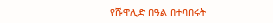የሹዋሊድ በዓል በተባበሩት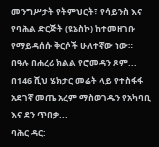መንግሥታት የትምህርት፣ የሳይንስ እና የባሕል ድርጅት (ዩኔስኮ) ከተመዘገቡ የማይዳሰሱ ቅርሶች ሁለተኛው ነው።
በዓሉ በሐረሪ ክልል የሮመዳን ጾም...
በ146 ሺህ ሄክታር መሬት ላይ የተስፋፋ አደገኛ መጤ አረም ማስወገዱን የአካባቢ እና ደን ጥበቃ...
ባሕር ዳር: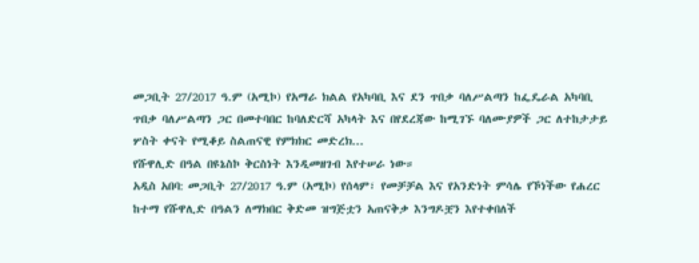መጋቢት 27/2017 ዓ.ም (አሚኮ) የአማራ ክልል የአካባቢ እና ደን ጥበቃ ባለሥልጣን ከፌዴራል አካባቢ ጥበቃ ባለሥልጣን ጋር በመተባበር ከባለድርሻ አካላት እና በየደረጃው ከሚገኙ ባለሙያዎች ጋር ለተከታታይ ሦስት ቀናት የሚቆይ ስልጠናዊ የምክክር መድረክ...
የሹዋሊድ በዓል በዩኔስኮ ቅርስነት እንዲመዘገብ እየተሠራ ነው።
አዲስ አበባ: መጋቢት 27/2017 ዓ.ም (አሚኮ) የሰላም፣ የመቻቻል እና የአንድነት ምሳሌ የኾነችው የሐረር ከተማ የሹዋሊድ በዓልን ለማክበር ቅድመ ዝግጅቷን አጠናቅቃ እንግዶቿን እየተቀበለች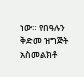ነው። የበዓሉን ቅድመ ዝግጅት አስመልክቶ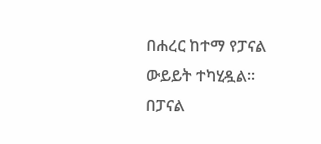በሐረር ከተማ የፓናል ውይይት ተካሂዷል።
በፓናል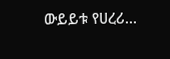ውይይቱ የሀረሪ...